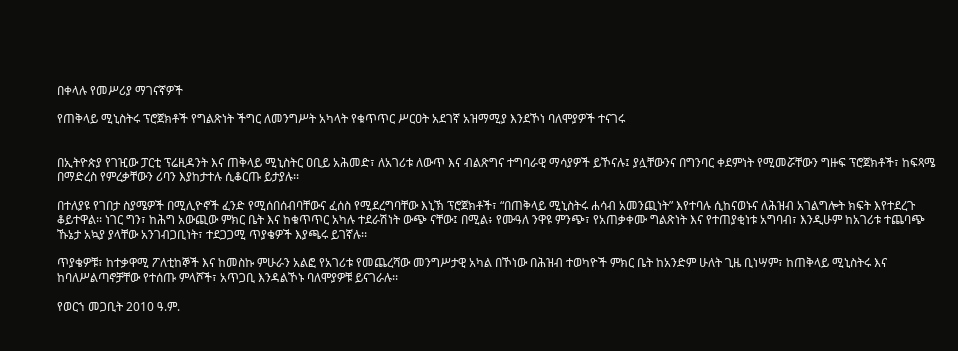በቀላሉ የመሥሪያ ማገናኛዎች

የጠቅላይ ሚኒስትሩ ፕሮጀክቶች የግልጽነት ችግር ለመንግሥት አካላት የቁጥጥር ሥርዐት አደገኛ አዝማሚያ እንደኾነ ባለሞያዎች ተናገሩ


በኢትዮጵያ የገዢው ፓርቲ ፕሬዚዳንት እና ጠቅላይ ሚኒስትር ዐቢይ አሕመድ፣ ለአገሪቱ ለውጥ እና ብልጽግና ተግባራዊ ማሳያዎች ይኾናሉ፤ ያሏቸውንና በግንባር ቀደምነት የሚመሯቸውን ግዙፍ ፕሮጀክቶች፣ ከፍጻሜ በማድረስ የምረቃቸውን ሪባን እያከታተሉ ሲቆርጡ ይታያሉ፡፡

በተለያዩ የገበታ ስያሜዎች በሚሊዮኖች ፈንድ የሚሰበሰብባቸውና ፈሰስ የሚደረግባቸው እኒኽ ፕሮጀክቶች፣ “በጠቅላይ ሚኒስትሩ ሐሳብ አመንጪነት” እየተባሉ ሲከናወኑና ለሕዝብ አገልግሎት ክፍት እየተደረጉ ቆይተዋል፡፡ ነገር ግን፣ ከሕግ አውጪው ምክር ቤት እና ከቁጥጥር አካሉ ተደራሽነት ውጭ ናቸው፤ በሚል፥ የሙዓለ ንዋዩ ምንጭ፣ የአጠቃቀሙ ግልጽነት እና የተጠያቂነቱ አግባብ፣ እንዲሁም ከአገሪቱ ተጨባጭ ኹኔታ አኳያ ያላቸው አንገብጋቢነት፣ ተደጋጋሚ ጥያቄዎች እያጫሩ ይገኛሉ፡፡

ጥያቄዎቹ፣ ከተቃዋሚ ፖለቲከኞች እና ከመስኩ ምሁራን አልፎ የአገሪቱ የመጨረሻው መንግሥታዊ አካል በኾነው በሕዝብ ተወካዮች ምክር ቤት ከአንድም ሁለት ጊዜ ቢነሣም፣ ከጠቅላይ ሚኒስትሩ እና ከባለሥልጣኖቻቸው የተሰጡ ምላሾች፣ አጥጋቢ እንዳልኾኑ ባለሞያዎቹ ይናገራሉ፡፡

የወርኀ መጋቢት 2010 ዓ.ም.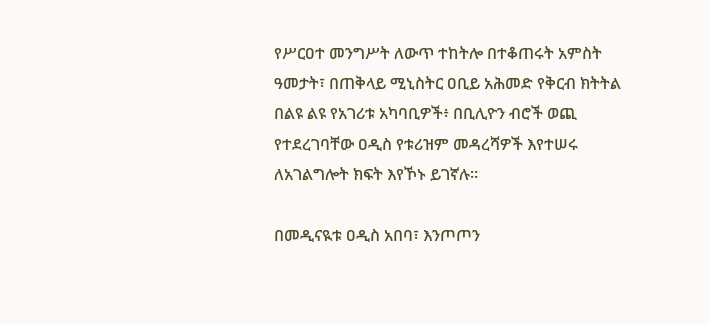የሥርዐተ መንግሥት ለውጥ ተከትሎ በተቆጠሩት አምስት ዓመታት፣ በጠቅላይ ሚኒስትር ዐቢይ አሕመድ የቅርብ ክትትል በልዩ ልዩ የአገሪቱ አካባቢዎች፥ በቢሊዮን ብሮች ወጪ የተደረገባቸው ዐዲስ የቱሪዝም መዳረሻዎች እየተሠሩ ለአገልግሎት ክፍት እየኾኑ ይገኛሉ፡፡

በመዲናዪቱ ዐዲስ አበባ፣ እንጦጦን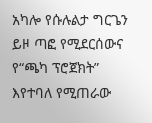አካሎ የሱሉልታ ግርጌን ይዞ ጣፎ የሚደርሰውና የ“ጫካ ፕሮጀክት” እየተባለ የሚጠራው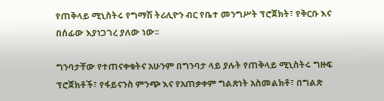የጠቅላይ ሚኒስትሩ የግማሽ ትሪሊዮን ብር የቤተ መንግሥት ፕሮጀክት፣ የቅርቡ እና በሰፊው እያነጋገረ ያለው ነው፡፡

ግንባታቸው የተጠናቀቁትና አሁንም በግንባታ ላይ ያሉት የጠቅላይ ሚኒስትሩ ግዙፍ ፕሮጀክቶች፣ የፋይናንስ ምንጭ እና የአጠቃቀም ግልጽነት አስመልክቶ፣ በግልጽ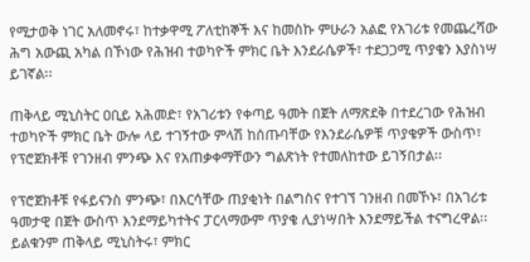የሚታወቅ ነገር አለመኖሩ፣ ከተቃዋሚ ፖለቲከኞች እና ከመስኩ ምሁራን አልፎ የአገሪቱ የመጨረሻው ሕግ አውጪ አካል በኾነው የሕዝብ ተወካዮች ምክር ቤት እንደራሴዎች፣ ተደጋጋሚ ጥያቄን እያስነሣ ይገኛል፡፡

ጠቅላይ ሚኒስትር ዐቢይ አሕመድ፣ የአገሪቱን የቀጣይ ዓመት በጀት ለማጽደቅ በተደረገው የሕዝብ ተወካዮች ምክር ቤት ውሎ ላይ ተገኝተው ምላሽ ከሰጡባቸው የእንደራሴዎቹ ጥያቄዎች ውስጥ፣ የፕሮጀክቶቹ የገንዘብ ምንጭ እና የአጠቃቀማቸውን ግልጽነት የተመለከተው ይገኝበታል፡፡

የፕሮጀክቶቹ የፋይናንስ ምንጭ፣ በእርሳቸው ጠያቂነት በልግስና የተገኘ ገንዘብ በመኾኑ፣ በአገሪቱ ዓመታዊ በጀት ውስጥ እንደማይካተትና ፓርላማውም ጥያቄ ሊያነሣበት እንደማይችል ተናግረዋል፡፡ ይልቁንም ጠቅላይ ሚኒስትሩ፣ ምክር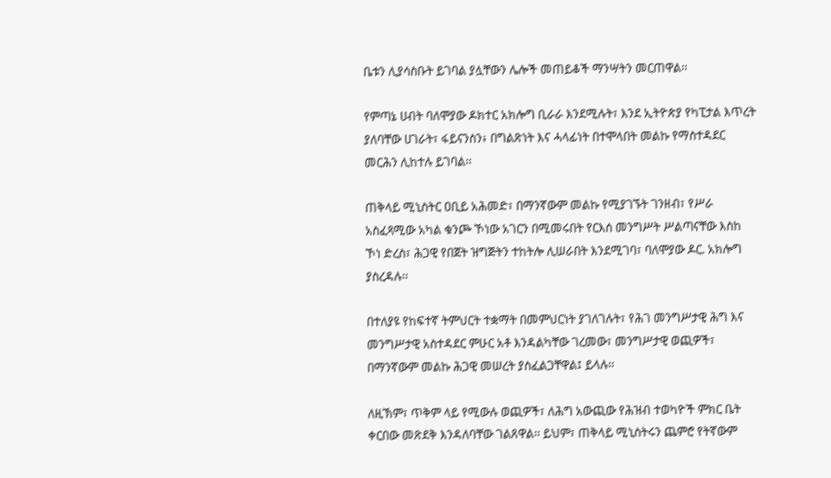ቤቱን ሊያሳስቡት ይገባል ያሏቸውን ሌሎች መጠይቆች ማንሣትን መርጠዋል፡፡

የምጣኔ ሀብት ባለሞያው ዶክተር አክሎግ ቢራራ እንደሚሉት፣ እንደ ኢትዮጵያ የካፒታል እጥረት ያለባቸው ሀገራት፣ ፋይናንስን፥ በግልጽነት እና ሓላፊነት በተሞላበት መልኩ የማስተዳደር መርሕን ሊከተሉ ይገባል፡፡

ጠቅላይ ሚኒስትር ዐቢይ አሕመድ፣ በማንኛውም መልኩ የሚያገኙት ገንዘብ፣ የሥራ አስፈጻሚው አካል ቁንጮ ኾነው አገርን በሚመሩበት የርእሰ መንግሥት ሥልጣናቸው እስከ ኾነ ድረስ፣ ሕጋዊ የበጀት ዝግጅትን ተከትሎ ሊሠራበት እንደሚገባ፣ ባለሞያው ዶር. አክሎግ ያስረዳሉ፡፡

በተለያዩ የከፍተኛ ትምህርት ተቋማት በመምህርነት ያገለገሉት፣ የሕገ መንግሥታዊ ሕግ እና መንግሥታዊ አስተዳደር ምሁር አቶ እንዳልካቸው ገረመው፣ መንግሥታዊ ወጪዎች፣ በማንኛውም መልኩ ሕጋዊ መሠረት ያስፈልጋቸዋል፤ ይላሉ፡፡

ለዚኽም፣ ጥቅም ላይ የሚውሉ ወጪዎች፣ ለሕግ አውጪው የሕዝብ ተወካዮች ምክር ቤት ቀርበው መጽደቅ እንዳለባቸው ገልጸዋል፡፡ ይህም፣ ጠቅላይ ሚኒስትሩን ጨምሮ የትኛውም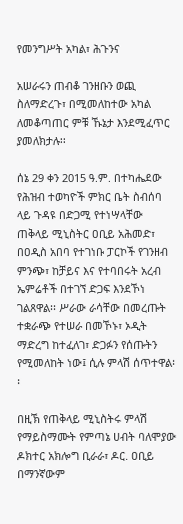የመንግሥት አካል፣ ሕጉንና

አሠራሩን ጠብቆ ገንዘቡን ወጪ ስለማድረጉ፣ በሚመለከተው አካል ለመቆጣጠር ምቹ ኹኔታ እንደሚፈጥር ያመለክታሉ፡፡

ሰኔ 29 ቀን 2015 ዓ.ም. በተካሔደው የሕዝብ ተወካዮች ምክር ቤት ስብሰባ ላይ ጉዳዩ በድጋሚ የተነሣላቸው ጠቅላይ ሚኒስትር ዐቢይ አሕመድ፣ በዐዲስ አበባ የተገነቡ ፓርኮች የገንዘብ ምንጭ፣ ከቻይና እና የተባበሩት አረብ ኤምሬቶች በተገኘ ድጋፍ እንደኾነ ገልጸዋል፡፡ ሥራው ራሳቸው በመረጡት ተቋራጭ የተሠራ በመኾኑ፣ ኦዲት ማድረግ ከተፈለገ፣ ድጋፉን የሰጡትን የሚመለከት ነው፤ ሲሉ ምላሽ ሰጥተዋል፡፡

በዚኽ የጠቅላይ ሚኒስትሩ ምላሽ የማይስማሙት የምጣኔ ሀብት ባለሞያው ዶክተር አክሎግ ቢራራ፣ ዶር. ዐቢይ በማንኛውም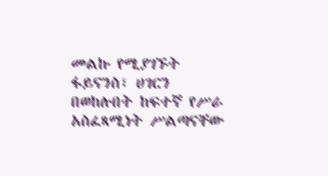መልኩ የሚያገኙት ፋይናንስ፣ ሀገርን በወከሉበት ከፍተኛ የሥራ አስፈጻሚነት ሥልጣናቸው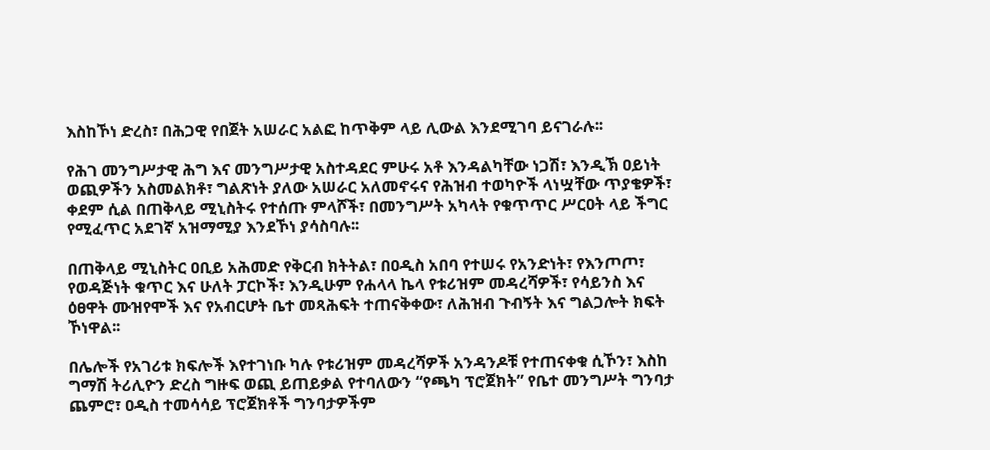እስከኾነ ድረስ፣ በሕጋዊ የበጀት አሠራር አልፎ ከጥቅም ላይ ሊውል እንደሚገባ ይናገራሉ፡፡

የሕገ መንግሥታዊ ሕግ እና መንግሥታዊ አስተዳደር ምሁሩ አቶ እንዳልካቸው ነጋሽ፣ እንዲኽ ዐይነት ወጪዎችን አስመልክቶ፣ ግልጽነት ያለው አሠራር አለመኖሩና የሕዝብ ተወካዮች ላነሧቸው ጥያቄዎች፣ ቀደም ሲል በጠቅላይ ሚኒስትሩ የተሰጡ ምላሾች፣ በመንግሥት አካላት የቁጥጥር ሥርዐት ላይ ችግር የሚፈጥር አደገኛ አዝማሚያ እንደኾነ ያሳስባሉ፡፡

በጠቅላይ ሚኒስትር ዐቢይ አሕመድ የቅርብ ክትትል፣ በዐዲስ አበባ የተሠሩ የአንድነት፣ የእንጦጦ፣ የወዳጅነት ቁጥር እና ሁለት ፓርኮች፣ እንዲሁም የሐላላ ኬላ የቱሪዝም መዳረሻዎች፣ የሳይንስ እና ዕፀዋት ሙዝየሞች እና የአብርሆት ቤተ መጻሕፍት ተጠናቅቀው፣ ለሕዝብ ጉብኝት እና ግልጋሎት ክፍት ኾነዋል፡፡

በሌሎች የአገሪቱ ክፍሎች እየተገነቡ ካሉ የቱሪዝም መዳረሻዎች አንዳንዶቹ የተጠናቀቁ ሲኾን፣ እስከ ግማሽ ትሪሊዮን ድረስ ግዙፍ ወጪ ይጠይቃል የተባለውን “የጫካ ፕሮጀክት” የቤተ መንግሥት ግንባታ ጨምሮ፣ ዐዲስ ተመሳሳይ ፕሮጀክቶች ግንባታዎችም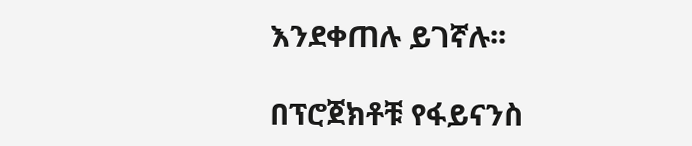እንደቀጠሉ ይገኛሉ፡፡

በፕሮጀክቶቹ የፋይናንስ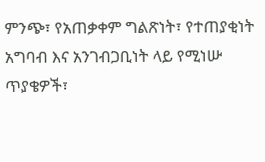ምንጭ፣ የአጠቃቀም ግልጽነት፣ የተጠያቂነት አግባብ እና አንገብጋቢነት ላይ የሚነሡ ጥያቄዎች፣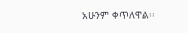አሁንም ቀጥለዋል፡፡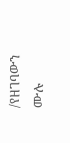/የዘገባውን ሙሉ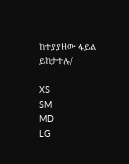ከተያያዘው ፋይል ይከታተሉ/

XS
SM
MD
LG